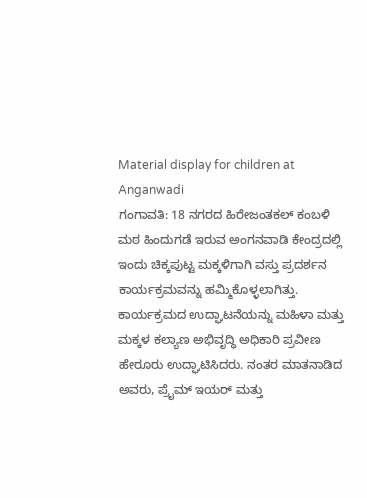Material display for children at Anganwadi
ಗಂಗಾವತಿ: 18 ನಗರದ ಹಿರೇಜಂತಕಲ್ ಕಂಬಳಿ ಮಠ ಹಿಂದುಗಡೆ ಇರುವ ಅಂಗನವಾಡಿ ಕೇಂದ್ರದಲ್ಲಿ ಇಂದು ಚಿಕ್ಕಪುಟ್ಟ ಮಕ್ಕಳಿಗಾಗಿ ವಸ್ತು ಪ್ರದರ್ಶನ ಕಾರ್ಯಕ್ರಮವನ್ನು ಹಮ್ಮಿಕೊಳ್ಳಲಾಗಿತ್ತು. ಕಾರ್ಯಕ್ರಮದ ಉದ್ಘಾಟನೆಯನ್ನು ಮಹಿಳಾ ಮತ್ತು ಮಕ್ಕಳ ಕಲ್ಯಾಣ ಅಭಿವೃದ್ಧಿ ಅಧಿಕಾರಿ ಪ್ರವೀಣ ಹೇರೂರು ಉದ್ಘಾಟಿಸಿದರು. ನಂತರ ಮಾತನಾಡಿದ ಅವರು, ಪ್ರೈಮ್ ಇಯರ್ ಮತ್ತು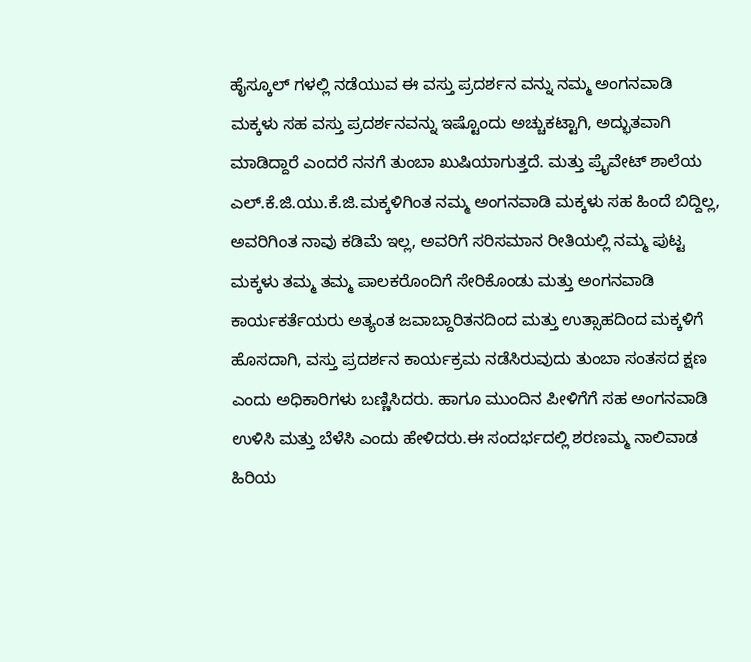ಹೈಸ್ಕೂಲ್ ಗಳಲ್ಲಿ ನಡೆಯುವ ಈ ವಸ್ತು ಪ್ರದರ್ಶನ ವನ್ನು ನಮ್ಮ ಅಂಗನವಾಡಿ ಮಕ್ಕಳು ಸಹ ವಸ್ತು ಪ್ರದರ್ಶನವನ್ನು ಇಷ್ಟೊಂದು ಅಚ್ಚುಕಟ್ಟಾಗಿ, ಅದ್ಭುತವಾಗಿ ಮಾಡಿದ್ದಾರೆ ಎಂದರೆ ನನಗೆ ತುಂಬಾ ಖುಷಿಯಾಗುತ್ತದೆ. ಮತ್ತು ಪ್ರೈವೇಟ್ ಶಾಲೆಯ ಎಲ್.ಕೆ.ಜಿ.ಯು.ಕೆ.ಜಿ.ಮಕ್ಕಳಿಗಿಂತ ನಮ್ಮ ಅಂಗನವಾಡಿ ಮಕ್ಕಳು ಸಹ ಹಿಂದೆ ಬಿದ್ದಿಲ್ಲ, ಅವರಿಗಿಂತ ನಾವು ಕಡಿಮೆ ಇಲ್ಲ, ಅವರಿಗೆ ಸರಿಸಮಾನ ರೀತಿಯಲ್ಲಿ ನಮ್ಮ ಪುಟ್ಟ ಮಕ್ಕಳು ತಮ್ಮ ತಮ್ಮ ಪಾಲಕರೊಂದಿಗೆ ಸೇರಿಕೊಂಡು ಮತ್ತು ಅಂಗನವಾಡಿ ಕಾರ್ಯಕರ್ತೆಯರು ಅತ್ಯಂತ ಜವಾಬ್ದಾರಿತನದಿಂದ ಮತ್ತು ಉತ್ಸಾಹದಿಂದ ಮಕ್ಕಳಿಗೆ ಹೊಸದಾಗಿ, ವಸ್ತು ಪ್ರದರ್ಶನ ಕಾರ್ಯಕ್ರಮ ನಡೆಸಿರುವುದು ತುಂಬಾ ಸಂತಸದ ಕ್ಷಣ ಎಂದು ಅಧಿಕಾರಿಗಳು ಬಣ್ಣಿಸಿದರು. ಹಾಗೂ ಮುಂದಿನ ಪೀಳಿಗೆಗೆ ಸಹ ಅಂಗನವಾಡಿ ಉಳಿಸಿ ಮತ್ತು ಬೆಳೆಸಿ ಎಂದು ಹೇಳಿದರು.ಈ ಸಂದರ್ಭದಲ್ಲಿ ಶರಣಮ್ಮ ನಾಲಿವಾಡ ಹಿರಿಯ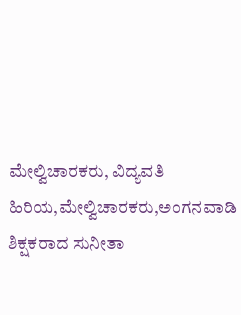ಮೇಲ್ವಿಚಾರಕರು, ವಿದ್ಯವತಿ ಹಿರಿಯ,ಮೇಲ್ವಿಚಾರಕರು,ಅಂಗನವಾಡಿ ಶಿಕ್ಷಕರಾದ ಸುನೀತಾ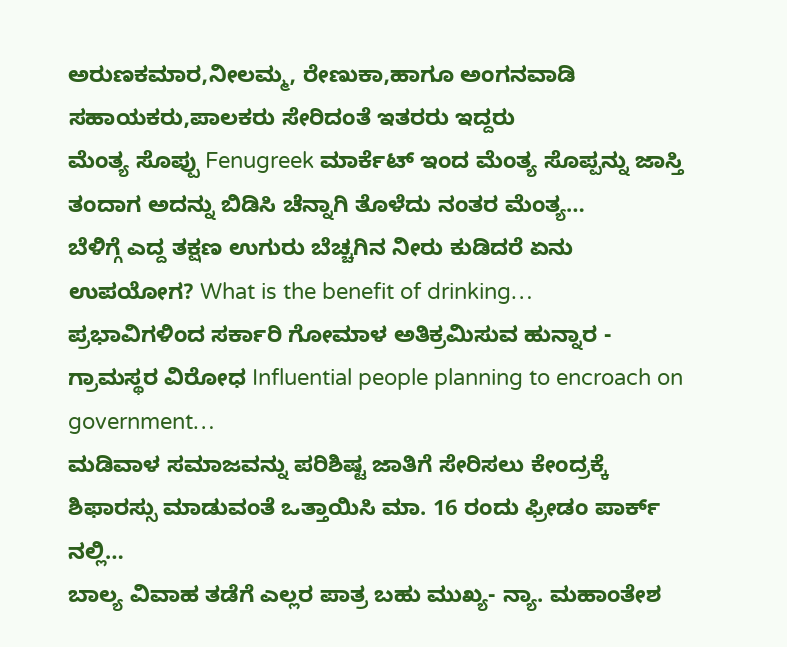ಅರುಣಕಮಾರ,ನೀಲಮ್ಮ, ರೇಣುಕಾ,ಹಾಗೂ ಅಂಗನವಾಡಿ ಸಹಾಯಕರು,ಪಾಲಕರು ಸೇರಿದಂತೆ ಇತರರು ಇದ್ದರು
ಮೆಂತ್ಯ ಸೊಪ್ಪು Fenugreek ಮಾರ್ಕೆಟ್ ಇಂದ ಮೆಂತ್ಯ ಸೊಪ್ಪನ್ನು ಜಾಸ್ತಿ ತಂದಾಗ ಅದನ್ನು ಬಿಡಿಸಿ ಚೆನ್ನಾಗಿ ತೊಳೆದು ನಂತರ ಮೆಂತ್ಯ…
ಬೆಳಿಗ್ಗೆ ಎದ್ದ ತಕ್ಷಣ ಉಗುರು ಬೆಚ್ಚಗಿನ ನೀರು ಕುಡಿದರೆ ಏನು ಉಪಯೋಗ? What is the benefit of drinking…
ಪ್ರಭಾವಿಗಳಿಂದ ಸರ್ಕಾರಿ ಗೋಮಾಳ ಅತಿಕ್ರಮಿಸುವ ಹುನ್ನಾರ - ಗ್ರಾಮಸ್ಥರ ವಿರೋಧ Influential people planning to encroach on government…
ಮಡಿವಾಳ ಸಮಾಜವನ್ನು ಪರಿಶಿಷ್ಟ ಜಾತಿಗೆ ಸೇರಿಸಲು ಕೇಂದ್ರಕ್ಕೆ ಶಿಫಾರಸ್ಸು ಮಾಡುವಂತೆ ಒತ್ತಾಯಿಸಿ ಮಾ. 16 ರಂದು ಫ್ರೀಡಂ ಪಾರ್ಕ್ ನಲ್ಲಿ…
ಬಾಲ್ಯ ವಿವಾಹ ತಡೆಗೆ ಎಲ್ಲರ ಪಾತ್ರ ಬಹು ಮುಖ್ಯ- ನ್ಯಾ. ಮಹಾಂತೇಶ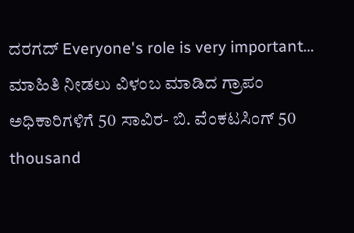ದರಗದ್ Everyone's role is very important…
ಮಾಹಿತಿ ನೀಡಲು ವಿಳಂಬ ಮಾಡಿದ ಗ್ರಾಪಂ ಅಧಿಕಾರಿಗಳಿಗೆ 50 ಸಾವಿರ- ಬಿ. ವೆಂಕಟಸಿಂಗ್ 50 thousand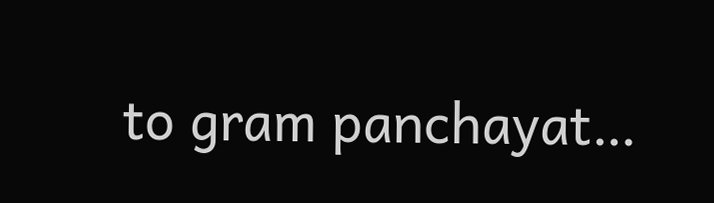to gram panchayat…